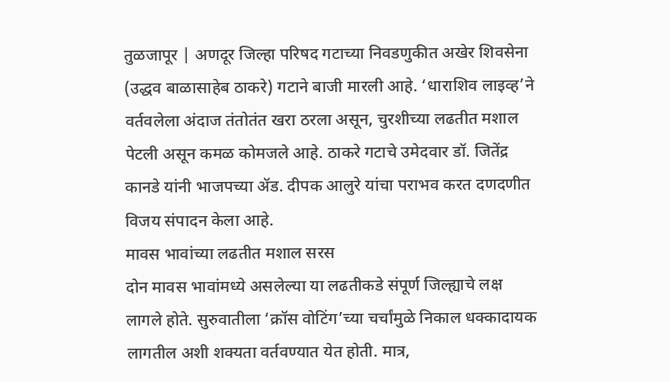तुळजापूर | अणदूर जिल्हा परिषद गटाच्या निवडणुकीत अखेर शिवसेना (उद्धव बाळासाहेब ठाकरे) गटाने बाजी मारली आहे. ‘धाराशिव लाइव्ह’ने वर्तवलेला अंदाज तंतोतंत खरा ठरला असून, चुरशीच्या लढतीत मशाल पेटली असून कमळ कोमजले आहे. ठाकरे गटाचे उमेदवार डॉ. जितेंद्र कानडे यांनी भाजपच्या ॲड. दीपक आलुरे यांचा पराभव करत दणदणीत विजय संपादन केला आहे.
मावस भावांच्या लढतीत मशाल सरस
दोन मावस भावांमध्ये असलेल्या या लढतीकडे संपूर्ण जिल्ह्याचे लक्ष लागले होते. सुरुवातीला ‘क्रॉस वोटिंग’च्या चर्चांमुळे निकाल धक्कादायक लागतील अशी शक्यता वर्तवण्यात येत होती. मात्र,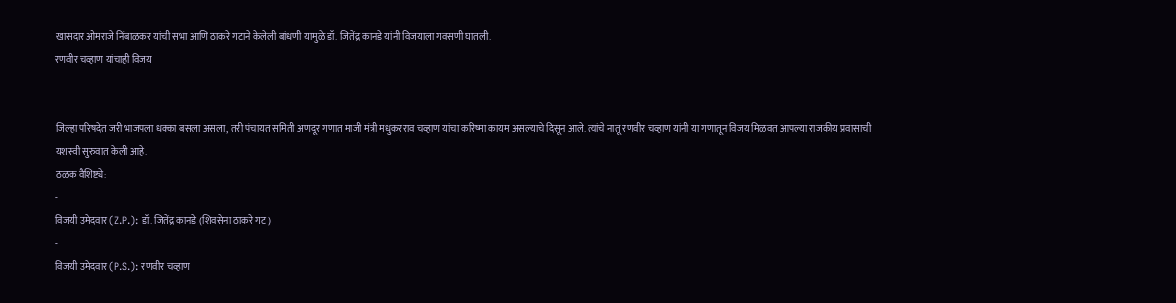खासदार ओमराजे निंबाळकर यांची सभा आणि ठाकरे गटाने केलेली बांधणी यामुळे डॉ. जितेंद्र कानडे यांनी विजयाला गवसणी घातली.
रणवीर चव्हाण यांचाही विजय


जिल्हा परिषदेत जरी भाजपला धक्का बसला असला, तरी पंचायत समिती अणदूर गणात माजी मंत्री मधुकरराव चव्हाण यांचा करिष्मा कायम असल्याचे दिसून आले. त्यांचे नातू रणवीर चव्हाण यांनी या गणातून विजय मिळवत आपल्या राजकीय प्रवासाची यशस्वी सुरुवात केली आहे.
ठळक वैशिष्ट्ये:
-
विजयी उमेदवार (Z.P.): डॉ. जितेंद्र कानडे (शिवसेना ठाकरे गट)
-
विजयी उमेदवार (P.S.): रणवीर चव्हाण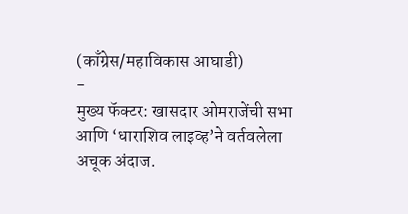(काँग्रेस/महाविकास आघाडी)
-
मुख्य फॅक्टर: खासदार ओमराजेंची सभा आणि ‘धाराशिव लाइव्ह’ने वर्तवलेला अचूक अंदाज.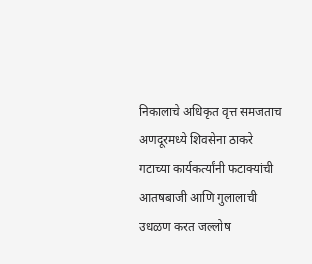निकालाचे अधिकृत वृत्त समजताच अणदूरमध्ये शिवसेना ठाकरे गटाच्या कार्यकर्त्यांनी फटाक्यांची आतषबाजी आणि गुलालाची उधळण करत जल्लोष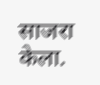साजरा केला.